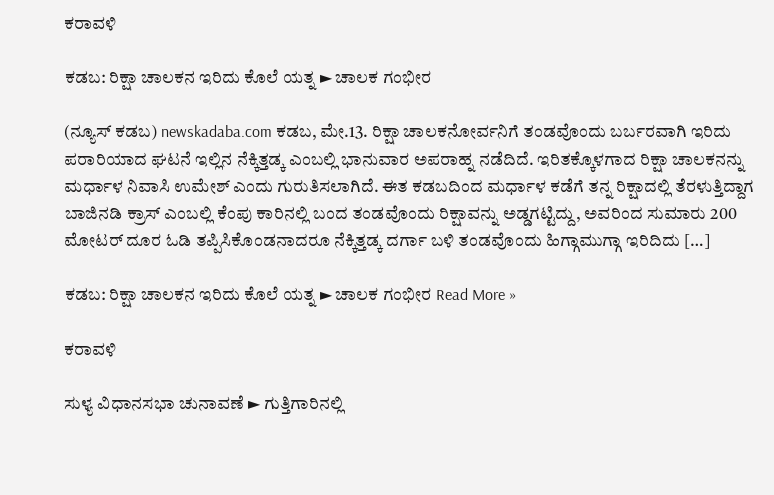ಕರಾವಳಿ

ಕಡಬ: ರಿಕ್ಷಾ ಚಾಲಕನ ಇರಿದು ಕೊಲೆ ಯತ್ನ ► ಚಾಲಕ ಗಂಭೀರ

(ನ್ಯೂಸ್ ಕಡಬ) newskadaba.com ಕಡಬ, ಮೇ.13. ರಿಕ್ಷಾ ಚಾಲಕನೋರ್ವನಿಗೆ ತಂಡವೊಂದು ಬರ್ಬರವಾಗಿ ಇರಿದು ಪರಾರಿಯಾದ ಘಟನೆ ಇಲ್ಲಿನ ನೆಕ್ಕಿತ್ತಡ್ಕ ಎಂಬಲ್ಲಿ ಭಾನುವಾರ ಅಪರಾಹ್ನ ನಡೆದಿದೆ. ಇರಿತಕ್ಕೊಳಗಾದ ರಿಕ್ಷಾ ಚಾಲಕನನ್ನು ಮರ್ಧಾಳ ನಿವಾಸಿ ಉಮೇಶ್ ಎಂದು ಗುರುತಿಸಲಾಗಿದೆ. ಈತ ಕಡಬದಿಂದ ಮರ್ಧಾಳ ಕಡೆಗೆ ತನ್ನ ರಿಕ್ಷಾದಲ್ಲಿ ತೆರಳುತ್ತಿದ್ದಾಗ ಬಾಜಿನಡಿ ಕ್ರಾಸ್ ಎಂಬಲ್ಲಿ ಕೆಂಪು ಕಾರಿನಲ್ಲಿ ಬಂದ ತಂಡವೊಂದು ರಿಕ್ಷಾವನ್ನು ಅಡ್ಡಗಟ್ಟಿದ್ದು, ಅವರಿಂದ ಸುಮಾರು 200 ಮೋಟರ್ ದೂರ‌ ಓಡಿ ತಪ್ಪಿಸಿಕೊಂಡನಾದರೂ ನೆಕ್ಕಿತ್ತಡ್ಕ ದರ್ಗಾ ಬಳಿ ತಂಡವೊಂದು ಹಿಗ್ಗಾಮುಗ್ಗಾ ಇರಿದಿದು […]

ಕಡಬ: ರಿಕ್ಷಾ ಚಾಲಕನ ಇರಿದು ಕೊಲೆ ಯತ್ನ ► ಚಾಲಕ ಗಂಭೀರ Read More »

ಕರಾವಳಿ

ಸುಳ್ಯ ವಿಧಾನಸಭಾ ಚುನಾವಣೆ ► ಗುತ್ತಿಗಾರಿನಲ್ಲಿ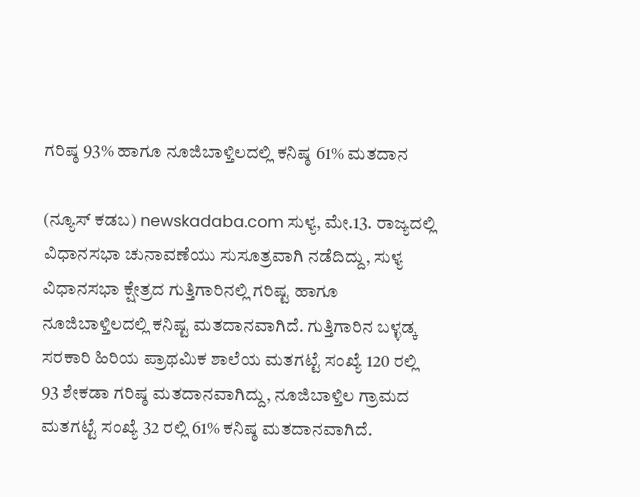ಗರಿಷ್ಠ 93% ಹಾಗೂ ನೂಜಿಬಾಳ್ತಿಲದಲ್ಲಿ ಕನಿಷ್ಠ 61% ಮತದಾನ

(ನ್ಯೂಸ್ ಕಡಬ) newskadaba.com ಸುಳ್ಯ, ಮೇ.13. ರಾಜ್ಯದಲ್ಲಿ ವಿಧಾನಸಭಾ ಚುನಾವಣೆಯು ಸುಸೂತ್ರವಾಗಿ ನಡೆದಿದ್ದು, ಸುಳ್ಯ ವಿಧಾನಸಭಾ ಕ್ಷೇತ್ರದ ಗುತ್ತಿಗಾರಿನಲ್ಲಿ ಗರಿಷ್ಟ ಹಾಗೂ ನೂಜಿಬಾಳ್ತಿಲದಲ್ಲಿ ಕನಿಷ್ಟ ಮತದಾನವಾಗಿದೆ. ಗುತ್ತಿಗಾರಿನ ಬಳ್ಳಡ್ಕ ಸರಕಾರಿ ಹಿರಿಯ ಪ್ರಾಥಮಿಕ ಶಾಲೆಯ ಮತಗಟ್ಟೆ ಸಂಖ್ಯೆ 120 ರಲ್ಲಿ 93 ಶೇಕಡಾ ಗರಿಷ್ಠ ಮತದಾನವಾಗಿದ್ದು, ನೂಜಿಬಾಳ್ತಿಲ ಗ್ರಾಮದ ಮತಗಟ್ಟೆ ಸಂಖ್ಯೆ 32 ರಲ್ಲಿ 61% ಕನಿಷ್ಠ ಮತದಾನವಾಗಿದೆ.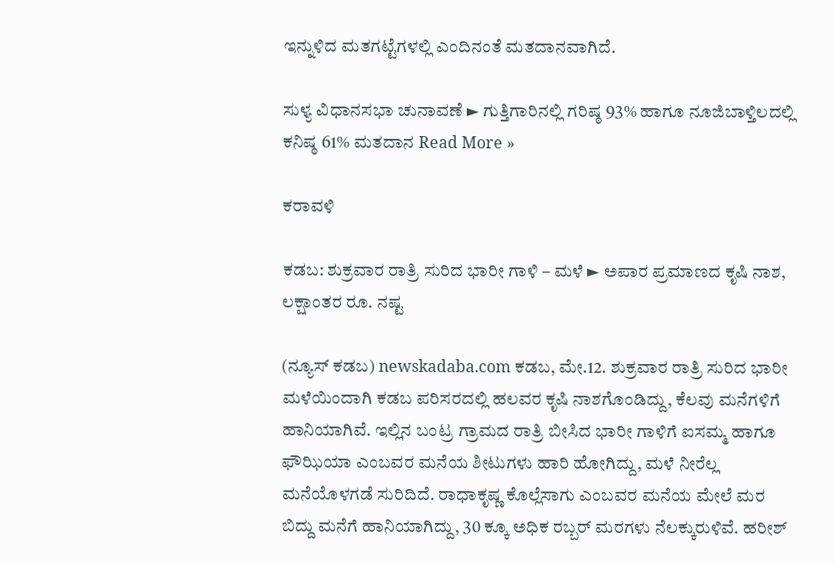ಇನ್ನುಳಿದ ಮತಗಟ್ಟೆಗಳಲ್ಲಿ ಎಂದಿನಂತೆ ಮತದಾನವಾಗಿದೆ.

ಸುಳ್ಯ ವಿಧಾನಸಭಾ ಚುನಾವಣೆ ► ಗುತ್ತಿಗಾರಿನಲ್ಲಿ ಗರಿಷ್ಠ 93% ಹಾಗೂ ನೂಜಿಬಾಳ್ತಿಲದಲ್ಲಿ ಕನಿಷ್ಠ 61% ಮತದಾನ Read More »

ಕರಾವಳಿ

ಕಡಬ: ಶುಕ್ರವಾರ ರಾತ್ರಿ ಸುರಿದ ಭಾರೀ ಗಾಳಿ – ಮಳೆ ► ಅಪಾರ ಪ್ರಮಾಣದ ಕೃಷಿ ನಾಶ, ಲಕ್ಷಾಂತರ ರೂ. ನಷ್ಟ

(ನ್ಯೂಸ್ ಕಡಬ) newskadaba.com ಕಡಬ, ಮೇ.12. ಶುಕ್ರವಾರ ರಾತ್ರಿ ಸುರಿದ ಭಾರೀ ಮಳೆಯಿಂದಾಗಿ ಕಡಬ ಪರಿಸರದಲ್ಲಿ ಹಲವರ ಕೃಷಿ ನಾಶಗೊಂಡಿದ್ದು, ಕೆಲವು ಮನೆಗಳಿಗೆ ಹಾನಿಯಾಗಿವೆ. ಇಲ್ಲಿನ ಬಂಟ್ರ ಗ್ರಾಮದ ರಾತ್ರಿ ಬೀಸಿದ ಭಾರೀ ಗಾಳಿಗೆ ಐಸಮ್ಮ ಹಾಗೂ ಫೌಝಿಯಾ ಎಂಬವರ ಮನೆಯ ಶೀಟುಗಳು ಹಾರಿ ಹೋಗಿದ್ದು, ಮಳೆ ನೀರೆಲ್ಲ ಮನೆಯೊಳಗಡೆ ಸುರಿದಿದೆ. ರಾಧಾಕೃಷ್ಣ ಕೊಲ್ಲೆಸಾಗು ಎಂಬವರ ಮನೆಯ ಮೇಲೆ ಮರ ಬಿದ್ದು ಮನೆಗೆ ಹಾನಿಯಾಗಿದ್ದು, 30 ಕ್ಕೂ ಅಧಿಕ ರಬ್ಬರ್ ಮರಗಳು ನೆಲಕ್ಕುರುಳಿವೆ. ಹರೀಶ್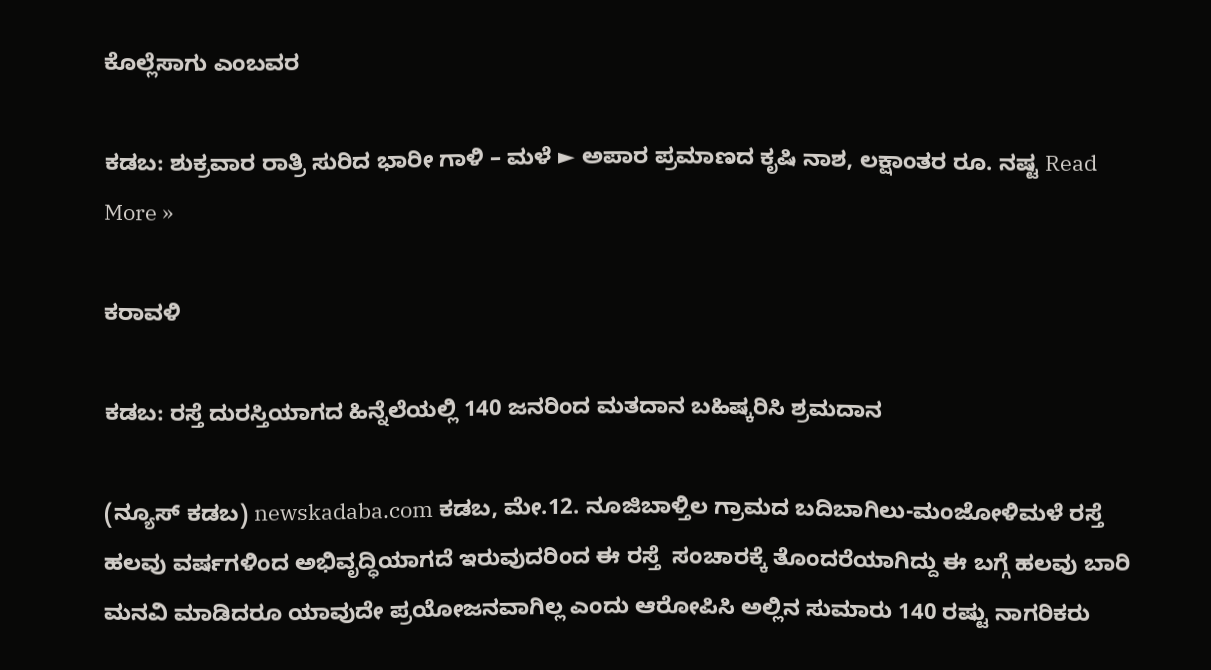ಕೊಲ್ಲೆಸಾಗು ಎಂಬವರ

ಕಡಬ: ಶುಕ್ರವಾರ ರಾತ್ರಿ ಸುರಿದ ಭಾರೀ ಗಾಳಿ – ಮಳೆ ► ಅಪಾರ ಪ್ರಮಾಣದ ಕೃಷಿ ನಾಶ, ಲಕ್ಷಾಂತರ ರೂ. ನಷ್ಟ Read More »

ಕರಾವಳಿ

ಕಡಬ: ರಸ್ತೆ ದುರಸ್ತಿಯಾಗದ ಹಿನ್ನೆಲೆಯಲ್ಲಿ 140 ಜನರಿಂದ ಮತದಾನ ಬಹಿಷ್ಕರಿಸಿ ಶ್ರಮದಾನ

(ನ್ಯೂಸ್ ಕಡಬ) newskadaba.com ಕಡಬ, ಮೇ.12. ನೂಜಿಬಾಳ್ತಿಲ ಗ್ರಾಮದ ಬದಿಬಾಗಿಲು-ಮಂಜೋಳಿಮಳೆ ರಸ್ತೆ ಹಲವು ವರ್ಷಗಳಿಂದ ಅಭಿವೃದ್ಧಿಯಾಗದೆ ಇರುವುದರಿಂದ ಈ ರಸ್ತೆ  ಸಂಚಾರಕ್ಕೆ ತೊಂದರೆಯಾಗಿದ್ದು ಈ ಬಗ್ಗೆ ಹಲವು ಬಾರಿ ಮನವಿ ಮಾಡಿದರೂ ಯಾವುದೇ ಪ್ರಯೋಜನವಾಗಿಲ್ಲ ಎಂದು ಆರೋಪಿಸಿ ಅಲ್ಲಿನ ಸುಮಾರು 140 ರಷ್ಟು ನಾಗರಿಕರು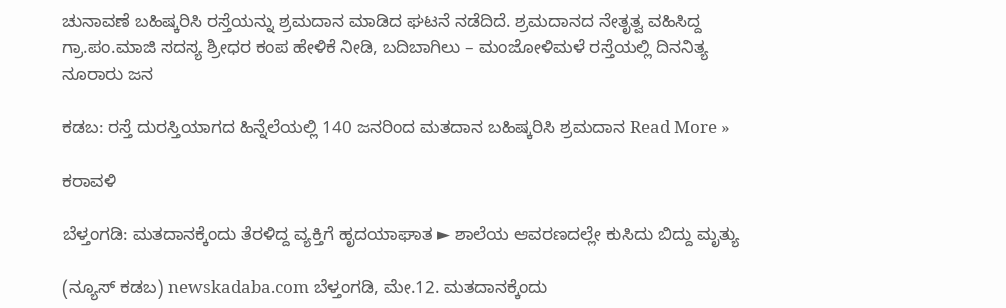ಚುನಾವಣೆ ಬಹಿಷ್ಕರಿಸಿ ರಸ್ತೆಯನ್ನು ಶ್ರಮದಾನ ಮಾಡಿದ ಘಟನೆ ನಡೆದಿದೆ. ಶ್ರಮದಾನದ ನೇತೃತ್ವ ವಹಿಸಿದ್ದ ಗ್ರಾ.ಪಂ.ಮಾಜಿ ಸದಸ್ಯ ಶ್ರೀಧರ ಕಂಪ ಹೇಳಿಕೆ ನೀಡಿ, ಬದಿಬಾಗಿಲು – ಮಂಜೋಳಿಮಳೆ ರಸ್ತೆಯಲ್ಲಿ ದಿನನಿತ್ಯ ನೂರಾರು ಜನ

ಕಡಬ: ರಸ್ತೆ ದುರಸ್ತಿಯಾಗದ ಹಿನ್ನೆಲೆಯಲ್ಲಿ 140 ಜನರಿಂದ ಮತದಾನ ಬಹಿಷ್ಕರಿಸಿ ಶ್ರಮದಾನ Read More »

ಕರಾವಳಿ

ಬೆಳ್ತಂಗಡಿ: ಮತದಾನಕ್ಕೆಂದು ತೆರಳಿದ್ದ ವ್ಯಕ್ತಿಗೆ ಹೃದಯಾಘಾತ ► ಶಾಲೆಯ ಆವರಣದಲ್ಲೇ ಕುಸಿದು ಬಿದ್ದು ಮೃತ್ಯು

(ನ್ಯೂಸ್ ಕಡಬ) newskadaba.com ಬೆಳ್ತಂಗಡಿ, ಮೇ.12. ಮತದಾನಕ್ಕೆಂದು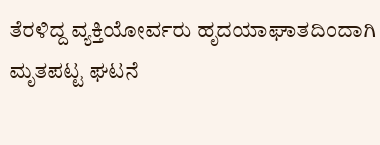ತೆರಳಿದ್ದ ವ್ಯಕ್ತಿಯೋರ್ವರು ಹೃದಯಾಘಾತದಿಂದಾಗಿ ಮೃತಪಟ್ಟ ಘಟನೆ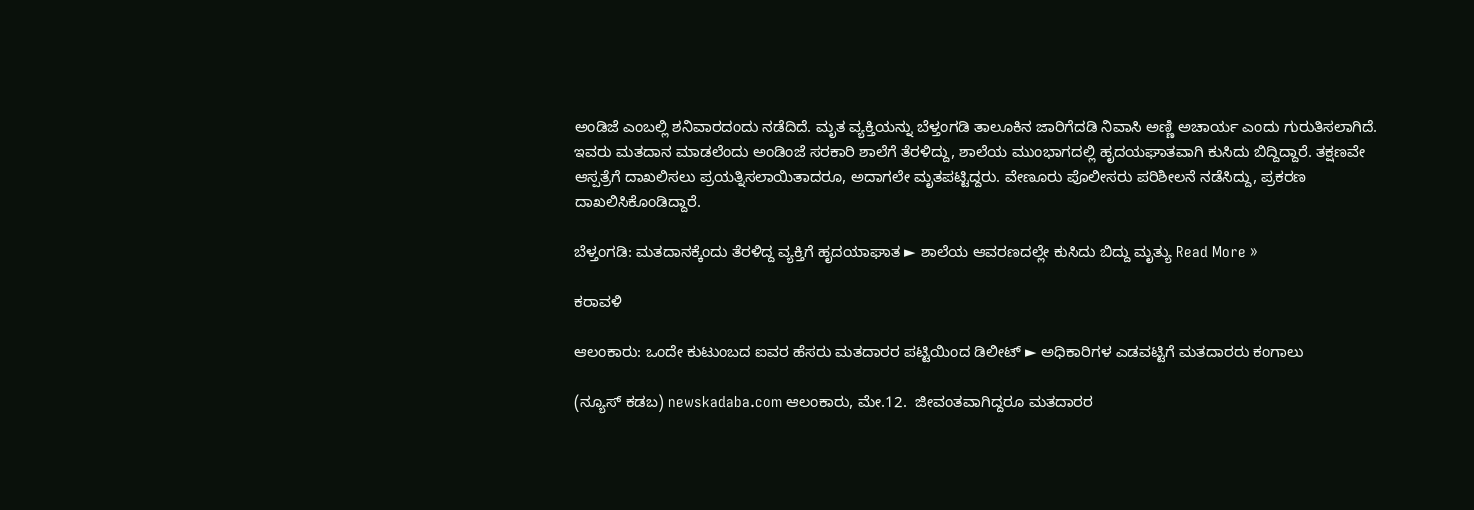ಅಂಡಿಜೆ ಎಂಬಲ್ಲಿ ಶನಿವಾರದಂದು ನಡೆದಿದೆ. ಮೃತ ವ್ಯಕ್ತಿಯನ್ನು ಬೆಳ್ತಂಗಡಿ ತಾಲೂಕಿನ ಜಾರಿಗೆದಡಿ ನಿವಾಸಿ ಅಣ್ಣಿ ಅಚಾರ್ಯ ಎಂದು ಗುರುತಿಸಲಾಗಿದೆ. ಇವರು ಮತದಾನ ಮಾಡಲೆಂದು ಅಂಡಿಂಜೆ ಸರಕಾರಿ ಶಾಲೆಗೆ ತೆರಳಿದ್ದು, ಶಾಲೆಯ ಮುಂಭಾಗದಲ್ಲಿ ಹೃದಯಘಾತವಾಗಿ ಕುಸಿದು ಬಿದ್ದಿದ್ದಾರೆ. ತಕ್ಷಣವೇ ಆಸ್ಪತ್ರೆಗೆ ದಾಖಲಿಸಲು ಪ್ರಯತ್ನಿಸಲಾಯಿತಾದರೂ, ಅದಾಗಲೇ ಮೃತಪಟ್ಟಿದ್ದರು. ವೇಣೂರು ಪೊಲೀಸರು ಪರಿಶೀಲನೆ ನಡೆಸಿದ್ದು, ಪ್ರಕರಣ ದಾಖಲಿಸಿಕೊಂಡಿದ್ದಾರೆ.

ಬೆಳ್ತಂಗಡಿ: ಮತದಾನಕ್ಕೆಂದು ತೆರಳಿದ್ದ ವ್ಯಕ್ತಿಗೆ ಹೃದಯಾಘಾತ ► ಶಾಲೆಯ ಆವರಣದಲ್ಲೇ ಕುಸಿದು ಬಿದ್ದು ಮೃತ್ಯು Read More »

ಕರಾವಳಿ

ಆಲಂಕಾರು: ಒಂದೇ ಕುಟುಂಬದ ಐವರ ಹೆಸರು ಮತದಾರರ ಪಟ್ಟಿಯಿಂದ ಡಿಲೀಟ್ ► ಅಧಿಕಾರಿಗಳ ಎಡವಟ್ಟಿಗೆ ಮತದಾರರು ಕಂಗಾಲು

(ನ್ಯೂಸ್ ಕಡಬ) newskadaba.com ಆಲಂಕಾರು, ಮೇ.12.  ಜೀವಂತವಾಗಿದ್ದರೂ ಮತದಾರರ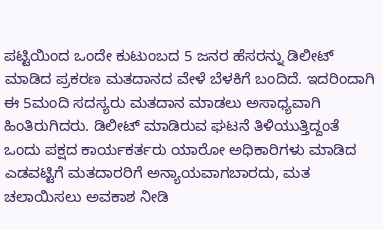ಪಟ್ಟಿಯಿಂದ ಒಂದೇ ಕುಟುಂಬದ 5 ಜನರ ಹೆಸರನ್ನು ಡಿಲೀಟ್ ಮಾಡಿದ ಪ್ರಕರಣ ಮತದಾನದ ವೇಳೆ ಬೆಳಕಿಗೆ ಬಂದಿದೆ. ಇದರಿಂದಾಗಿ ಈ 5ಮಂದಿ ಸದಸ್ಯರು ಮತದಾನ ಮಾಡಲು ಅಸಾಧ್ಯವಾಗಿ ಹಿಂತಿರುಗಿದರು. ಡಿಲೀಟ್ ಮಾಡಿರುವ ಘಟನೆ ತಿಳಿಯುತ್ತಿದ್ದಂತೆ ಒಂದು ಪಕ್ಷದ ಕಾರ್ಯಕರ್ತರು ಯಾರೋ ಅಧಿಕಾರಿಗಳು ಮಾಡಿದ ಎಡವಟ್ಟಿಗೆ ಮತದಾರರಿಗೆ ಅನ್ಯಾಯವಾಗಬಾರದು, ಮತ ಚಲಾಯಿಸಲು ಅವಕಾಶ ನೀಡಿ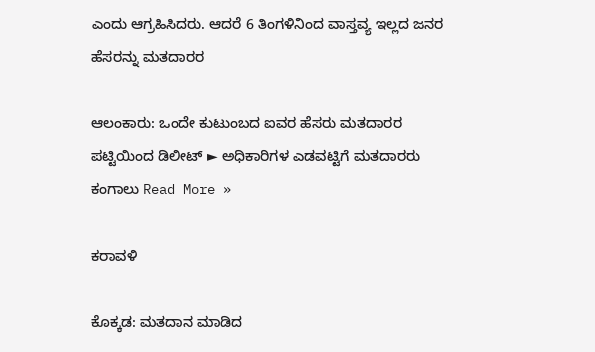ಎಂದು ಆಗ್ರಹಿಸಿದರು. ಆದರೆ 6 ತಿಂಗಳಿನಿಂದ ವಾಸ್ತವ್ಯ ಇಲ್ಲದ ಜನರ ಹೆಸರನ್ನು ಮತದಾರರ

ಆಲಂಕಾರು: ಒಂದೇ ಕುಟುಂಬದ ಐವರ ಹೆಸರು ಮತದಾರರ ಪಟ್ಟಿಯಿಂದ ಡಿಲೀಟ್ ► ಅಧಿಕಾರಿಗಳ ಎಡವಟ್ಟಿಗೆ ಮತದಾರರು ಕಂಗಾಲು Read More »

ಕರಾವಳಿ

ಕೊಕ್ಕಡ: ಮತದಾನ ಮಾಡಿದ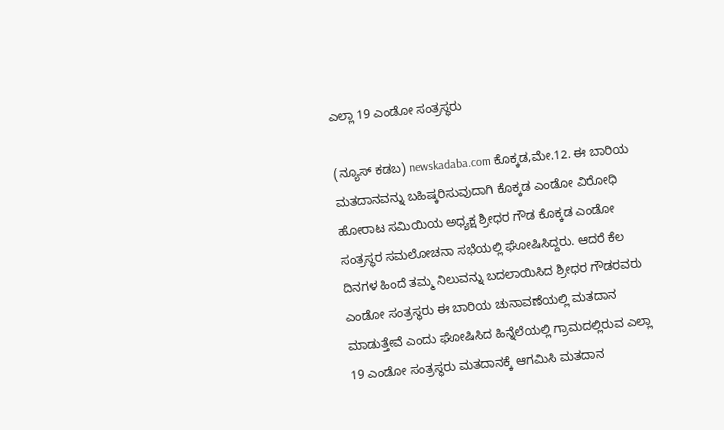ಎಲ್ಲಾ 19 ಎಂಡೋ ಸಂತ್ರಸ್ಥರು

(ನ್ಯೂಸ್ ಕಡಬ) newskadaba.com ಕೊಕ್ಕಡ,ಮೇ.12. ಈ ಬಾರಿಯ ಮತದಾನವನ್ನು ಬಹಿಷ್ಕರಿಸುವುದಾಗಿ ಕೊಕ್ಕಡ ಎಂಡೋ ವಿರೋಧಿ ಹೋರಾಟ ಸಮಿಯಿಯ ಅಧ್ಯಕ್ಷ ಶ್ರೀಧರ ಗೌಡ ಕೊಕ್ಕಡ ಎಂಡೋ ಸಂತ್ರಸ್ಥರ ಸಮಲೋಚನಾ ಸಭೆಯಲ್ಲಿ ಘೋಷಿಸಿದ್ದರು. ಆದರೆ ಕೆಲ ದಿನಗಳ ಹಿಂದೆ ತಮ್ಮ ನಿಲುವನ್ನು ಬದಲಾಯಿಸಿದ ಶ್ರೀಧರ ಗೌಡರವರು ಎಂಡೋ ಸಂತ್ರಸ್ಥರು ಈ ಬಾರಿಯ ಚುನಾವಣೆಯಲ್ಲಿ ಮತದಾನ ಮಾಡುತ್ತೇವೆ ಎಂದು ಘೋಷಿಸಿದ ಹಿನ್ನೆಲೆಯಲ್ಲಿ ಗ್ರಾಮದಲ್ಲಿರುವ ಎಲ್ಲಾ 19 ಎಂಡೋ ಸಂತ್ರಸ್ಥರು ಮತದಾನಕ್ಕೆ ಆಗಮಿಸಿ ಮತದಾನ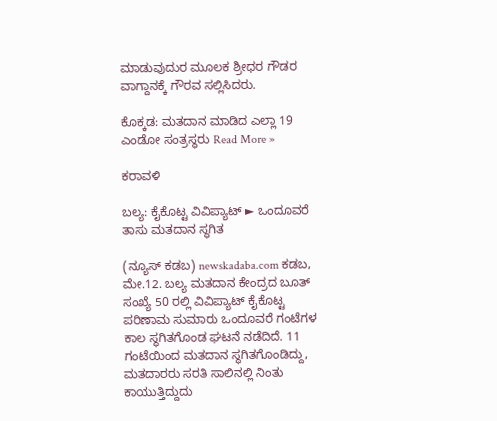ಮಾಡುವುದುರ ಮೂಲಕ ಶ್ರೀಧರ ಗೌಡರ ವಾಗ್ದಾನಕ್ಕೆ ಗೌರವ ಸಲ್ಲಿಸಿದರು.

ಕೊಕ್ಕಡ: ಮತದಾನ ಮಾಡಿದ ಎಲ್ಲಾ 19 ಎಂಡೋ ಸಂತ್ರಸ್ಥರು Read More »

ಕರಾವಳಿ

ಬಲ್ಯ: ಕೈಕೊಟ್ಟ ವಿವಿಪ್ಯಾಟ್ ► ಒಂದೂವರೆ ತಾಸು ಮತದಾನ ಸ್ಥಗಿತ

(ನ್ಯೂಸ್ ಕಡಬ) newskadaba.com ಕಡಬ, ಮೇ.12. ಬಲ್ಯ ಮತದಾನ ಕೇಂದ್ರದ ಬೂತ್‌ ಸಂಖ್ಯೆ 50 ರಲ್ಲಿ ವಿವಿಪ್ಯಾಟ್ ಕೈಕೊಟ್ಟ ಪರಿಣಾಮ ಸುಮಾರು ಒಂದೂವರೆ ಗಂಟೆಗಳ ಕಾಲ ಸ್ಥಗಿತಗೊಂಡ ಘಟನೆ ನಡೆದಿದೆ. 11 ಗಂಟೆಯಿಂದ ಮತದಾನ ಸ್ಥಗಿತಗೊಂಡಿದ್ದು, ಮತದಾರರು ಸರತಿ ಸಾಲಿನಲ್ಲಿ ನಿಂತು ಕಾಯುತ್ತಿದ್ದುದು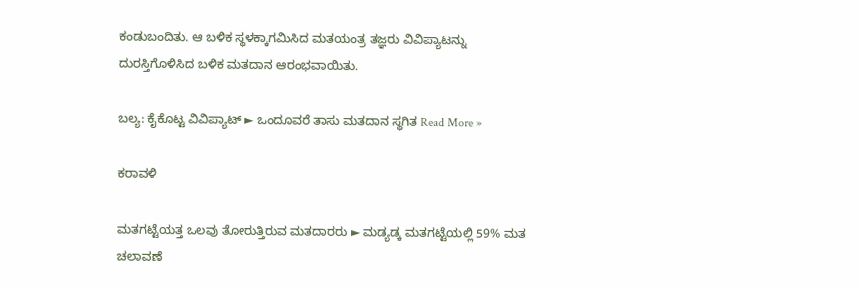ಕಂಡುಬಂದಿತು. ಆ ಬಳಿಕ ಸ್ಥಳಕ್ಕಾಗಮಿಸಿದ ಮತಯಂತ್ರ ತಜ್ಞರು ವಿವಿಪ್ಯಾಟನ್ನು ದುರಸ್ತಿಗೊಳಿಸಿದ ಬಳಿಕ ಮತದಾನ ಆರಂಭವಾಯಿತು.

ಬಲ್ಯ: ಕೈಕೊಟ್ಟ ವಿವಿಪ್ಯಾಟ್ ► ಒಂದೂವರೆ ತಾಸು ಮತದಾನ ಸ್ಥಗಿತ Read More »

ಕರಾವಳಿ

ಮತಗಟ್ಟೆಯತ್ತ ಒಲವು ತೋರುತ್ತಿರುವ ಮತದಾರರು ► ಮಡ್ಯಡ್ಕ ಮತಗಟ್ಟೆಯಲ್ಲಿ 59% ಮತ ಚಲಾವಣೆ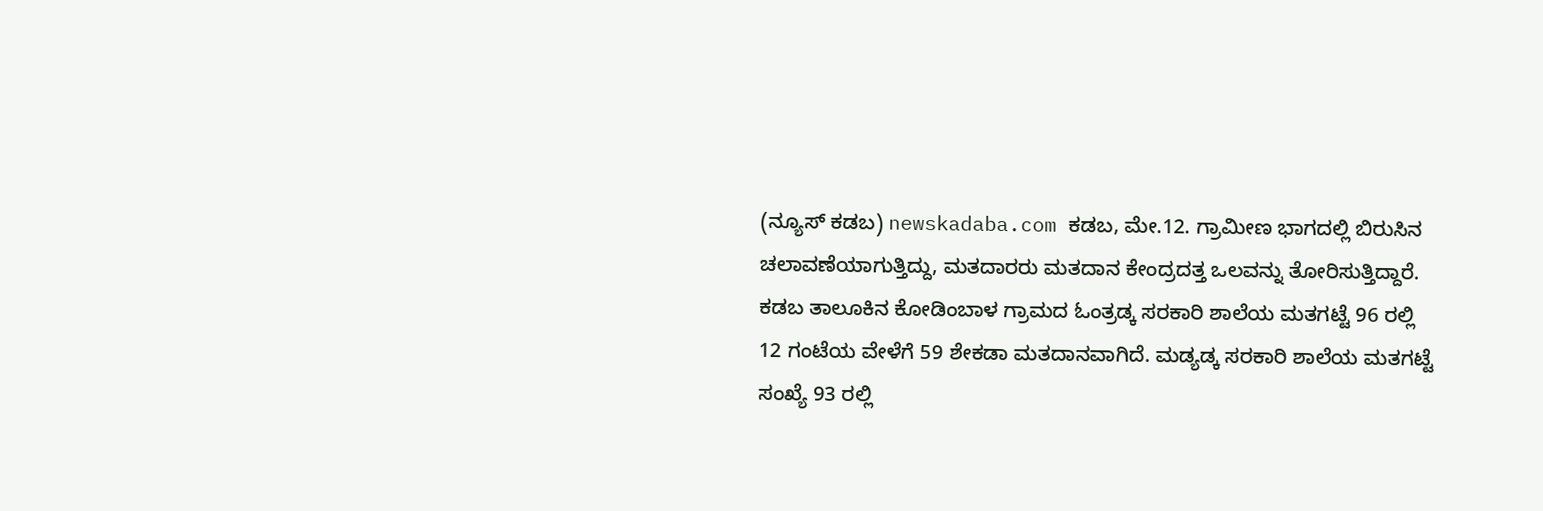(ನ್ಯೂಸ್ ಕಡಬ) newskadaba.com ಕಡಬ, ಮೇ.12. ಗ್ರಾಮೀಣ ಭಾಗದಲ್ಲಿ ಬಿರುಸಿನ ಚಲಾವಣೆಯಾಗುತ್ತಿದ್ದು, ಮತದಾರರು ಮತದಾನ ಕೇಂದ್ರದತ್ತ ಒಲವನ್ನು ತೋರಿಸುತ್ತಿದ್ದಾರೆ. ಕಡಬ ತಾಲೂಕಿನ ಕೋಡಿಂಬಾಳ ಗ್ರಾಮದ ಓಂತ್ರಡ್ಕ ಸರಕಾರಿ ಶಾಲೆಯ ಮತಗಟ್ಟೆ 96 ರಲ್ಲಿ 12 ಗಂಟೆಯ ವೇಳೆಗೆ 59 ಶೇಕಡಾ ಮತದಾನವಾಗಿದೆ. ಮಡ್ಯಡ್ಕ ಸರಕಾರಿ ಶಾಲೆಯ ಮತಗಟ್ಟೆ ಸಂಖ್ಯೆ 93 ರಲ್ಲಿ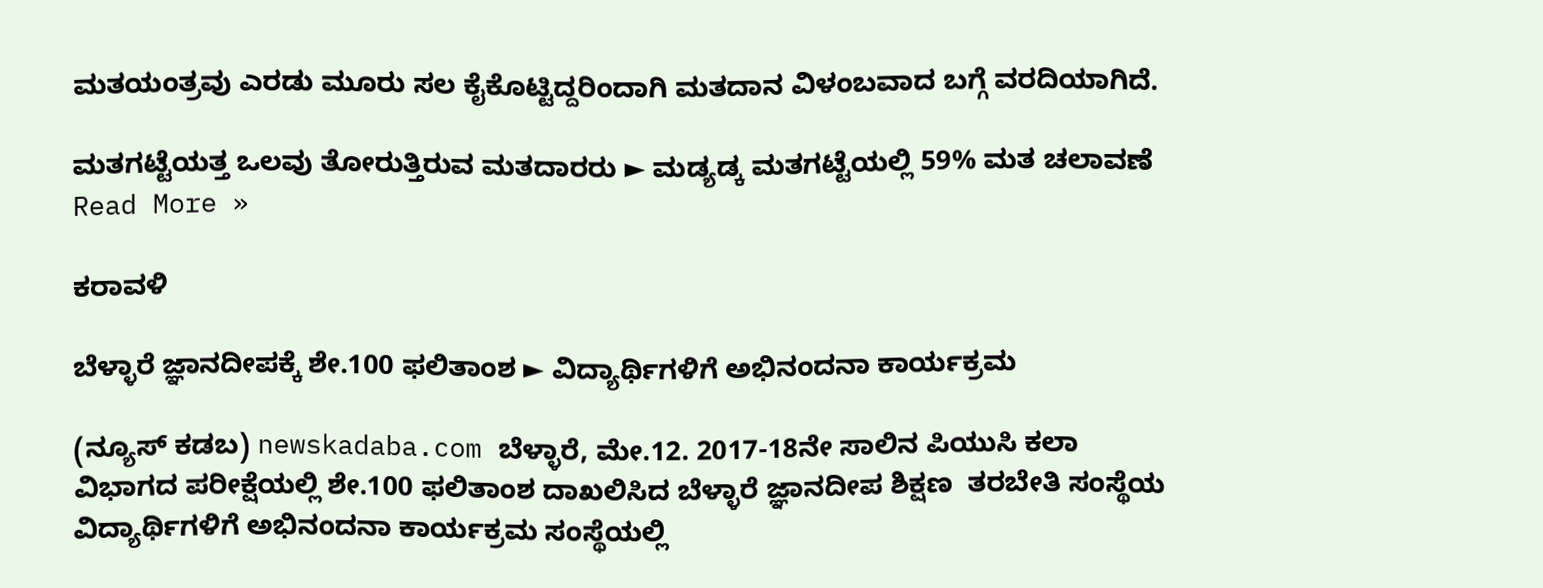ಮತಯಂತ್ರವು ಎರಡು ಮೂರು ಸಲ ಕೈಕೊಟ್ಟಿದ್ದರಿಂದಾಗಿ ಮತದಾನ ವಿಳಂಬವಾದ ಬಗ್ಗೆ ವರದಿಯಾಗಿದೆ.

ಮತಗಟ್ಟೆಯತ್ತ ಒಲವು ತೋರುತ್ತಿರುವ ಮತದಾರರು ► ಮಡ್ಯಡ್ಕ ಮತಗಟ್ಟೆಯಲ್ಲಿ 59% ಮತ ಚಲಾವಣೆ Read More »

ಕರಾವಳಿ

ಬೆಳ್ಳಾರೆ ಜ್ಞಾನದೀಪಕ್ಕೆ ಶೇ.100 ಫಲಿತಾಂಶ ► ವಿದ್ಯಾರ್ಥಿಗಳಿಗೆ ಅಭಿನಂದನಾ ಕಾರ್ಯಕ್ರಮ

(ನ್ಯೂಸ್ ಕಡಬ) newskadaba.com ಬೆಳ್ಳಾರೆ, ಮೇ.12. 2017-18ನೇ ಸಾಲಿನ ಪಿಯುಸಿ ಕಲಾ ವಿಭಾಗದ ಪರೀಕ್ಷೆಯಲ್ಲಿ ಶೇ.100 ಫಲಿತಾಂಶ ದಾಖಲಿಸಿದ ಬೆಳ್ಳಾರೆ ಜ್ಞಾನದೀಪ ಶಿಕ್ಷಣ  ತರಬೇತಿ ಸಂಸ್ಥೆಯ ವಿದ್ಯಾರ್ಥಿಗಳಿಗೆ ಅಭಿನಂದನಾ ಕಾರ್ಯಕ್ರಮ ಸಂಸ್ಥೆಯಲ್ಲಿ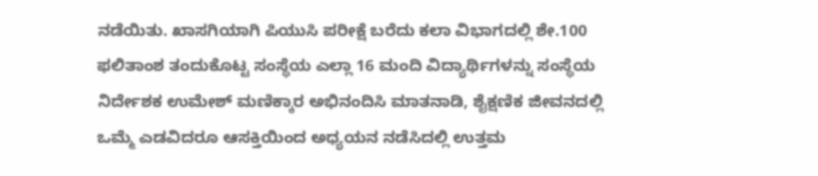ನಡೆಯಿತು. ಖಾಸಗಿಯಾಗಿ ಪಿಯುಸಿ ಪರೀಕ್ಷೆ ಬರೆದು ಕಲಾ ವಿಭಾಗದಲ್ಲಿ ಶೇ.100 ಫಲಿತಾಂಶ ತಂದುಕೊಟ್ಟ ಸಂಸ್ಥೆಯ ಎಲ್ಲಾ 16 ಮಂದಿ ವಿದ್ಯಾರ್ಥಿಗಳನ್ನು ಸಂಸ್ಥೆಯ ನಿರ್ದೇಶಕ ಉಮೇಶ್ ಮಣಿಕ್ಕಾರ ಅಭಿನಂದಿಸಿ ಮಾತನಾಡಿ, ಶೈಕ್ಷಣಿಕ ಜೀವನದಲ್ಲಿ ಒಮ್ಮೆ ಎಡವಿದರೂ ಆಸಕ್ತಿಯಿಂದ ಅಧ್ಯಯನ ನಡೆಸಿದಲ್ಲಿ ಉತ್ತಮ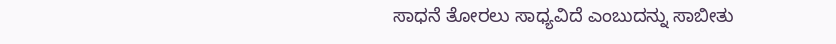ಸಾಧನೆ ತೋರಲು ಸಾಧ್ಯವಿದೆ ಎಂಬುದನ್ನು ಸಾಬೀತು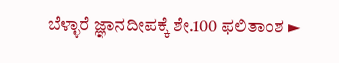ಬೆಳ್ಳಾರೆ ಜ್ಞಾನದೀಪಕ್ಕೆ ಶೇ.100 ಫಲಿತಾಂಶ ►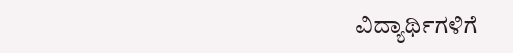ವಿದ್ಯಾರ್ಥಿಗಳಿಗೆ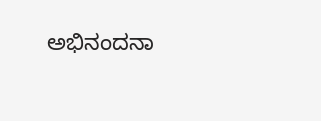ಅಭಿನಂದನಾ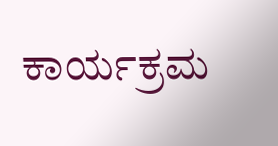ಕಾರ್ಯಕ್ರಮ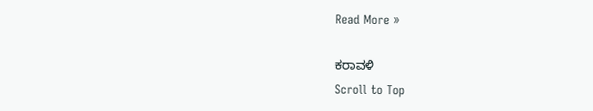Read More »

ಕರಾವಳಿ
Scroll to Top